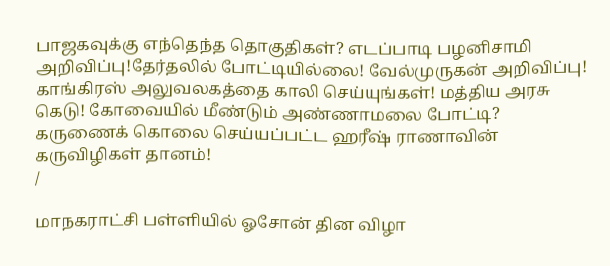பாஜகவுக்கு எந்தெந்த தொகுதிகள்? எடப்பாடி பழனிசாமி அறிவிப்பு!தேர்தலில் போட்டியில்லை! வேல்முருகன் அறிவிப்பு! காங்கிரஸ் அலுவலகத்தை காலி செய்யுங்கள்! மத்திய அரசு கெடு! கோவையில் மீண்டும் அண்ணாமலை போட்டி? கருணைக் கொலை செய்யப்பட்ட ஹரீஷ் ராணாவின் கருவிழிகள் தானம்!
/

மாநகராட்சி பள்ளியில் ஓசோன் தின விழா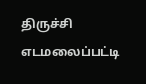திருச்சி எடமலைப்பட்டி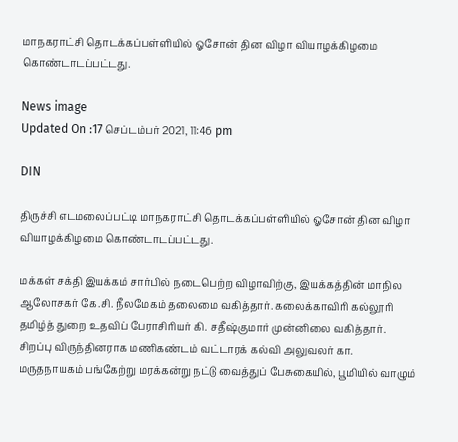மாநகராட்சி தொடக்கப்பள்ளியில் ஓசோன் தின விழா வியாழக்கிழமை கொண்டாடப்பட்டது.

News image
Updated On :17 செப்டம்பர் 2021, 11:46 pm

DIN

திருச்சி எடமலைப்பட்டி மாநகராட்சி தொடக்கப்பள்ளியில் ஓசோன் தின விழா வியாழக்கிழமை கொண்டாடப்பட்டது.

மக்கள் சக்தி இயக்கம் சார்பில் நடைபெற்ற விழாவிற்கு, இயக்கத்தின் மாநில ஆலோசகர் கே.சி. நீலமேகம் தலைமை வகித்தார். கலைக்காவிரி கல்லூரி தமிழ்த் துறை உதவிப் பேராசிரியர் கி. சதீஷ்குமார் முன்னிலை வகித்தார். சிறப்பு விருந்தினராக மணிகண்டம் வட்டாரக் கல்வி அலுவலர் கா. மருதநாயகம் பங்கேற்று மரக்கன்று நட்டு வைத்துப் பேசுகையில், பூமியில் வாழும்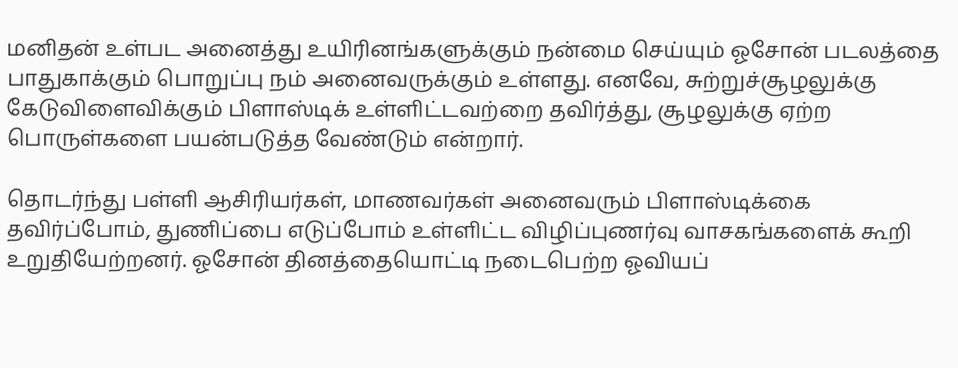மனிதன் உள்பட அனைத்து உயிரினங்களுக்கும் நன்மை செய்யும் ஓசோன் படலத்தை பாதுகாக்கும் பொறுப்பு நம் அனைவருக்கும் உள்ளது. எனவே, சுற்றுச்சூழலுக்கு கேடுவிளைவிக்கும் பிளாஸ்டிக் உள்ளிட்டவற்றை தவிர்த்து, சூழலுக்கு ஏற்ற பொருள்களை பயன்படுத்த வேண்டும் என்றார்.

தொடர்ந்து பள்ளி ஆசிரியர்கள், மாணவர்கள் அனைவரும் பிளாஸ்டிக்கை தவிர்ப்போம், துணிப்பை எடுப்போம் உள்ளிட்ட விழிப்புணர்வு வாசகங்களைக் கூறி உறுதியேற்றனர். ஓசோன் தினத்தையொட்டி நடைபெற்ற ஓவியப்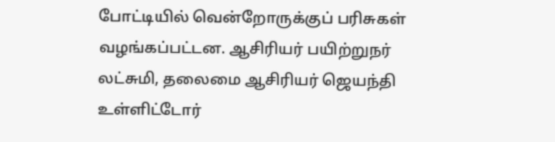போட்டியில் வென்றோருக்குப் பரிசுகள் வழங்கப்பட்டன. ஆசிரியர் பயிற்றுநர் லட்சுமி, தலைமை ஆசிரியர் ஜெயந்தி உள்ளிட்டோர்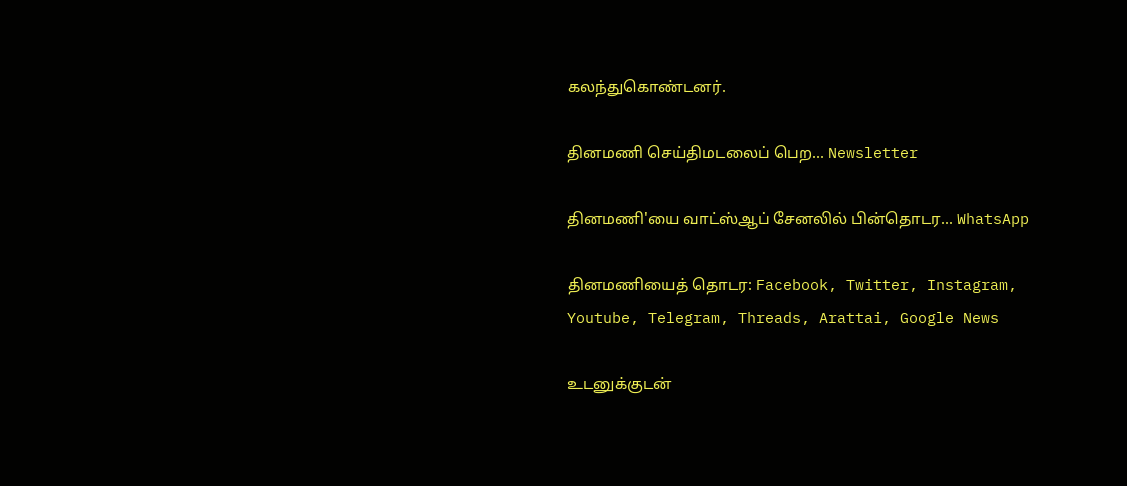கலந்துகொண்டனர்.

தினமணி செய்திமடலைப் பெற... Newsletter

தினமணி'யை வாட்ஸ்ஆப் சேனலில் பின்தொடர... WhatsApp

தினமணியைத் தொடர: Facebook, Twitter, Instagram, Youtube, Telegram, Threads, Arattai, Google News

உடனுக்குடன்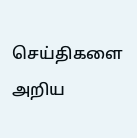செய்திகளை அறிய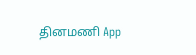தினமணி App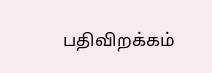பதிவிறக்கம்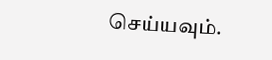செய்யவும்.